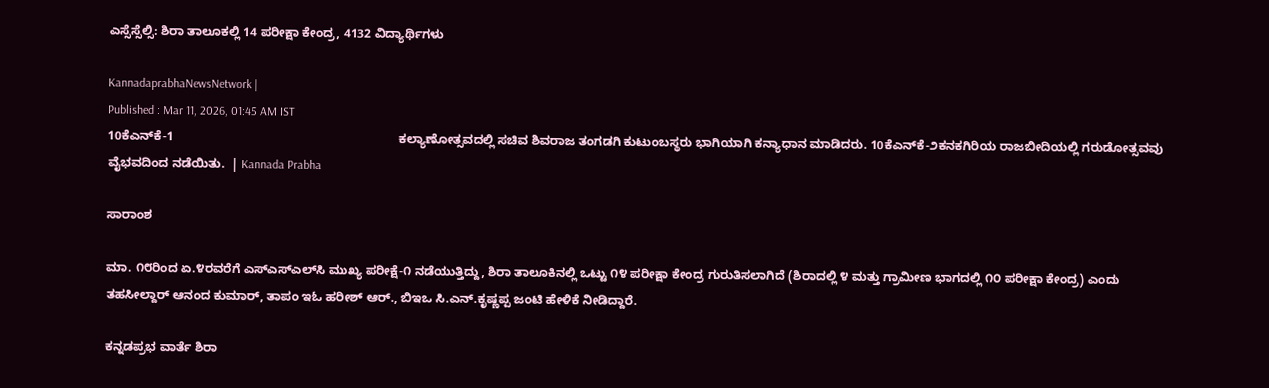ಎಸ್ಸೆಸ್ಸೆಲ್ಸಿ: ಶಿರಾ ತಾಲೂಕಲ್ಲಿ 14 ಪರೀಕ್ಷಾ ಕೇಂದ್ರ, 4132 ವಿದ್ಯಾರ್ಥಿಗಳು

KannadaprabhaNewsNetwork |
Published : Mar 11, 2026, 01:45 AM IST
10ಕೆಎನ್‌ಕೆ-1                                                                 ಕಲ್ಯಾಣೋತ್ಸವದಲ್ಲಿ ಸಚಿವ ಶಿವರಾಜ ತಂಗಡಗಿ ಕುಟುಂಬಸ್ಥರು ಭಾಗಿಯಾಗಿ ಕನ್ಯಾಧಾನ ಮಾಡಿದರು. 10ಕೆಎನ್‌ಕೆ-೨ಕನಕಗಿರಿಯ ರಾಜಬೀದಿಯಲ್ಲಿ ಗರುಡೋತ್ಸವವು ವೈಭವದಿಂದ ನಡೆಯಿತು.  | Kannada Prabha

ಸಾರಾಂಶ

ಮಾ. ೧೮ರಿಂದ ಏ.೪ರವರೆಗೆ ಎಸ್‌ಎಸ್‌ಎಲ್‌ಸಿ ಮುಖ್ಯ ಪರೀಕ್ಷೆ-೧ ನಡೆಯುತ್ತಿದ್ದು, ಶಿರಾ ತಾಲೂಕಿನಲ್ಲಿ ಒಟ್ಟು ೧೪ ಪರೀಕ್ಷಾ ಕೇಂದ್ರ ಗುರುತಿಸಲಾಗಿದೆ (ಶಿರಾದಲ್ಲಿ ೪ ಮತ್ತು ಗ್ರಾಮೀಣ ಭಾಗದಲ್ಲಿ ೧೦ ಪರೀಕ್ಷಾ ಕೇಂದ್ರ) ಎಂದು ತಹಸೀಲ್ದಾರ್ ಆನಂದ ಕುಮಾರ್, ತಾಪಂ ಇಓ ಹರೀಶ್ ಆರ್., ಬಿಇಒ ಸಿ.ಎನ್.ಕೃಷ್ಣಪ್ಪ ಜಂಟಿ ಹೇಳಿಕೆ ನೀಡಿದ್ದಾರೆ.

ಕನ್ನಡಪ್ರಭ ವಾರ್ತೆ ಶಿರಾ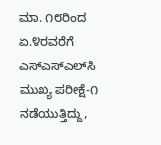ಮಾ. ೧೮ರಿಂದ ಏ.೪ರವರೆಗೆ ಎಸ್‌ಎಸ್‌ಎಲ್‌ಸಿ ಮುಖ್ಯ ಪರೀಕ್ಷೆ-೧ ನಡೆಯುತ್ತಿದ್ದು,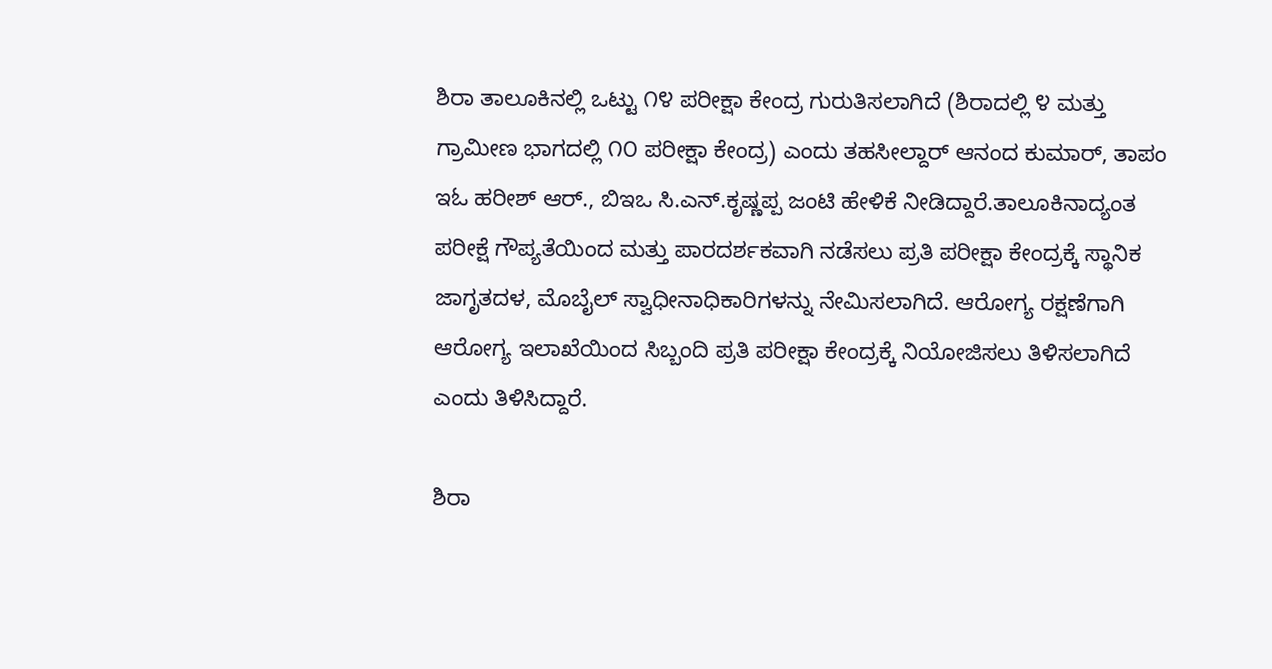ಶಿರಾ ತಾಲೂಕಿನಲ್ಲಿ ಒಟ್ಟು ೧೪ ಪರೀಕ್ಷಾ ಕೇಂದ್ರ ಗುರುತಿಸಲಾಗಿದೆ (ಶಿರಾದಲ್ಲಿ ೪ ಮತ್ತು ಗ್ರಾಮೀಣ ಭಾಗದಲ್ಲಿ ೧೦ ಪರೀಕ್ಷಾ ಕೇಂದ್ರ) ಎಂದು ತಹಸೀಲ್ದಾರ್ ಆನಂದ ಕುಮಾರ್, ತಾಪಂ ಇಓ ಹರೀಶ್ ಆರ್., ಬಿಇಒ ಸಿ.ಎನ್.ಕೃಷ್ಣಪ್ಪ ಜಂಟಿ ಹೇಳಿಕೆ ನೀಡಿದ್ದಾರೆ.ತಾಲೂಕಿನಾದ್ಯಂತ ಪರೀಕ್ಷೆ ಗೌಪ್ಯತೆಯಿಂದ ಮತ್ತು ಪಾರದರ್ಶಕವಾಗಿ ನಡೆಸಲು ಪ್ರತಿ ಪರೀಕ್ಷಾ ಕೇಂದ್ರಕ್ಕೆ ಸ್ಥಾನಿಕ ಜಾಗೃತದಳ, ಮೊಬೈಲ್ ಸ್ವಾಧೀನಾಧಿಕಾರಿಗಳನ್ನು ನೇಮಿಸಲಾಗಿದೆ. ಆರೋಗ್ಯ ರಕ್ಷಣೆಗಾಗಿ ಆರೋಗ್ಯ ಇಲಾಖೆಯಿಂದ ಸಿಬ್ಬಂದಿ ಪ್ರತಿ ಪರೀಕ್ಷಾ ಕೇಂದ್ರಕ್ಕೆ ನಿಯೋಜಿಸಲು ತಿಳಿಸಲಾಗಿದೆ ಎಂದು ತಿಳಿಸಿದ್ದಾರೆ.

ಶಿರಾ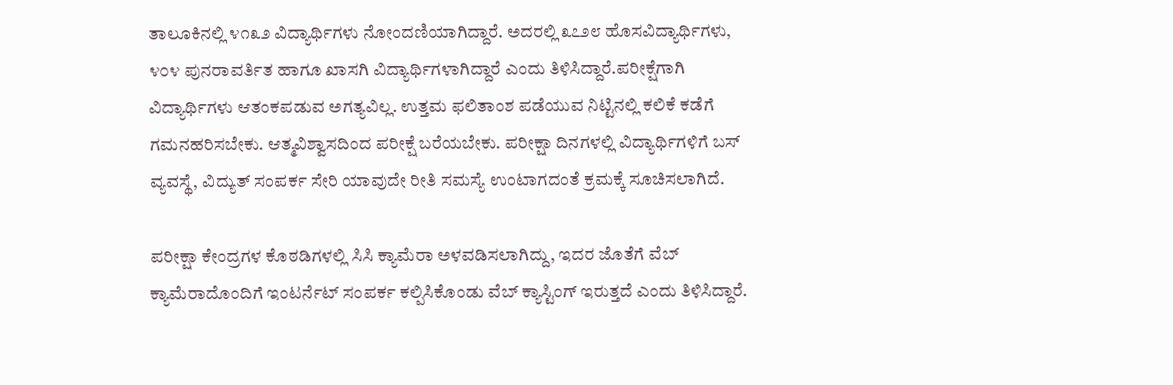ತಾಲೂಕಿನಲ್ಲಿ ೪೧೩೨ ವಿದ್ಯಾರ್ಥಿಗಳು ನೋಂದಣಿಯಾಗಿದ್ದಾರೆ. ಅದರಲ್ಲಿ ೩೭೨೮ ಹೊಸವಿದ್ಯಾರ್ಥಿಗಳು, ೪೦೪ ಪುನರಾವರ್ತಿತ ಹಾಗೂ ಖಾಸಗಿ ವಿದ್ಯಾರ್ಥಿಗಳಾಗಿದ್ದಾರೆ ಎಂದು ತಿಳಿಸಿದ್ದಾರೆ.ಪರೀಕ್ಷೆಗಾಗಿ ವಿದ್ಯಾರ್ಥಿಗಳು ಆತಂಕಪಡುವ ಅಗತ್ಯವಿಲ್ಲ. ಉತ್ತಮ ಫಲಿತಾಂಶ ಪಡೆಯುವ ನಿಟ್ಟಿನಲ್ಲಿ ಕಲಿಕೆ ಕಡೆಗೆ ಗಮನಹರಿಸಬೇಕು. ಆತ್ಮವಿಶ್ವಾಸದಿಂದ ಪರೀಕ್ಷೆ ಬರೆಯಬೇಕು. ಪರೀಕ್ಷಾ ದಿನಗಳಲ್ಲಿ ವಿದ್ಯಾರ್ಥಿಗಳಿಗೆ ಬಸ್ ವ್ಯವಸ್ಥೆ, ವಿದ್ಯುತ್ ಸಂಪರ್ಕ ಸೇರಿ ಯಾವುದೇ ರೀತಿ ಸಮಸ್ಯೆ ಉಂಟಾಗದಂತೆ ಕ್ರಮಕ್ಕೆ ಸೂಚಿಸಲಾಗಿದೆ.

ಪರೀಕ್ಷಾ ಕೇಂದ್ರಗಳ ಕೊಠಡಿಗಳಲ್ಲಿ ಸಿಸಿ ಕ್ಯಾಮೆರಾ ಅಳವಡಿಸಲಾಗಿದ್ದು, ಇದರ ಜೊತೆಗೆ ವೆಬ್ ಕ್ಯಾಮೆರಾದೊಂದಿಗೆ ಇಂಟರ್ನೆಟ್ ಸಂಪರ್ಕ ಕಲ್ಪಿಸಿಕೊಂಡು ವೆಬ್ ಕ್ಯಾಸ್ಟಿಂಗ್ ಇರುತ್ತದೆ ಎಂದು ತಿಳಿಸಿದ್ದಾರೆ.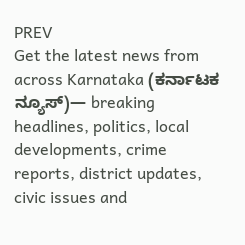PREV
Get the latest news from across Karnataka (ಕರ್ನಾಟಕ ನ್ಯೂಸ್)— breaking headlines, politics, local developments, crime reports, district updates, civic issues and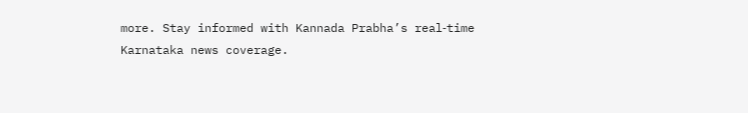more. Stay informed with Kannada Prabha’s real‑time Karnataka news coverage.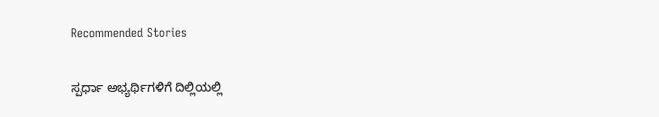Recommended Stories

ಸ್ಪರ್ಧಾ ಅಭ್ಯರ್ಥಿಗಳಿಗೆ ದಿಲ್ಲಿಯಲ್ಲಿ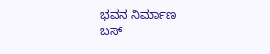ಭವನ ನಿರ್ಮಾಣ
ಬಸ್‌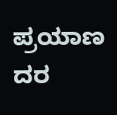ಪ್ರಯಾಣ ದರ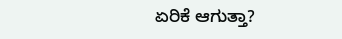ಏರಿಕೆ ಆಗುತ್ತಾ?